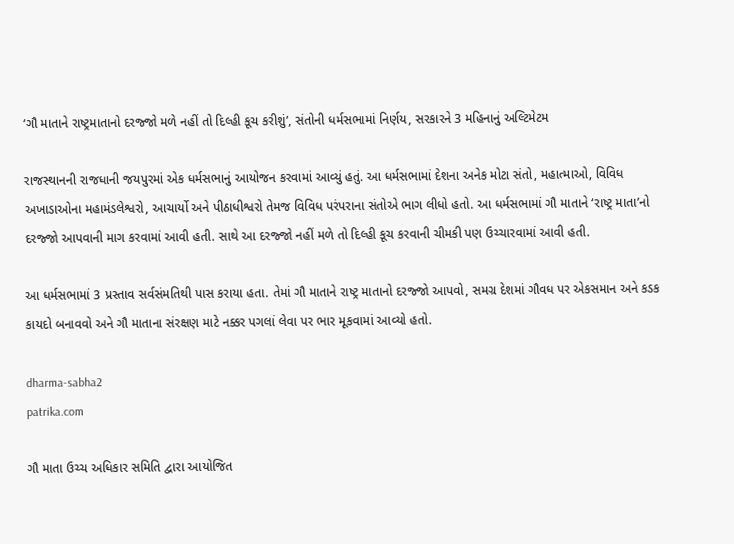‘ગૌ માતાને રાષ્ટ્રમાતાનો દરજ્જો મળે નહીં તો દિલ્હી કૂચ કરીશું’, સંતોની ધર્મસભામાં નિર્ણય, સરકારને 3 મહિનાનું અલ્ટિમેટમ

રાજસ્થાનની રાજધાની જયપુરમાં એક ધર્મસભાનું આયોજન કરવામાં આવ્યું હતું. આ ધર્મસભામાં દેશના અનેક મોટા સંતો, મહાત્માઓ, વિવિધ અખાડાઓના મહામંડલેશ્વરો, આચાર્યો અને પીઠાધીશ્વરો તેમજ વિવિધ પરંપરાના સંતોએ ભાગ લીધો હતો. આ ધર્મસભામાં ગૌ માતાને ‘રાષ્ટ્ર માતા’નો દરજ્જો આપવાની માગ કરવામાં આવી હતી. સાથે આ દરજ્જો નહીં મળે તો દિલ્હી કૂચ કરવાની ચીમકી પણ ઉચ્ચારવામાં આવી હતી.

આ ધર્મસભામાં 3 પ્રસ્તાવ સર્વસંમતિથી પાસ કરાયા હતા. તેમાં ગૌ માતાને રાષ્ટ્ર માતાનો દરજ્જો આપવો, સમગ્ર દેશમાં ગૌવધ પર એકસમાન અને કડક કાયદો બનાવવો અને ગૌ માતાના સંરક્ષણ માટે નક્કર પગલાં લેવા પર ભાર મૂકવામાં આવ્યો હતો.

dharma-sabha2
patrika.com

ગૌ માતા ઉચ્ચ અધિકાર સમિતિ દ્વારા આયોજિત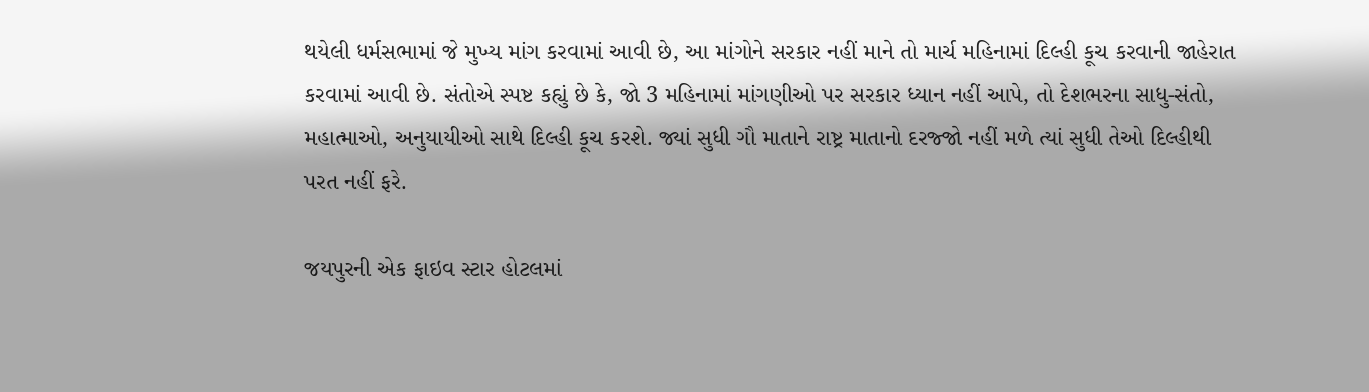થયેલી ધર્મસભામાં જે મુખ્ય માંગ કરવામાં આવી છે, આ માંગોને સરકાર નહીં માને તો માર્ચ મહિનામાં દિલ્હી કૂચ કરવાની જાહેરાત કરવામાં આવી છે. સંતોએ સ્પષ્ટ કહ્યું છે કે, જો 3 મહિનામાં માંગણીઓ પર સરકાર ધ્યાન નહીં આપે, તો દેશભરના સાધુ-સંતો, મહાત્માઓ, અનુયાયીઓ સાથે દિલ્હી કૂચ કરશે. જ્યાં સુધી ગૌ માતાને રાષ્ટ્ર માતાનો દરજ્જો નહીં મળે ત્યાં સુધી તેઓ દિલ્હીથી પરત નહીં ફરે.

જયપુરની એક ફાઇવ સ્ટાર હોટલમાં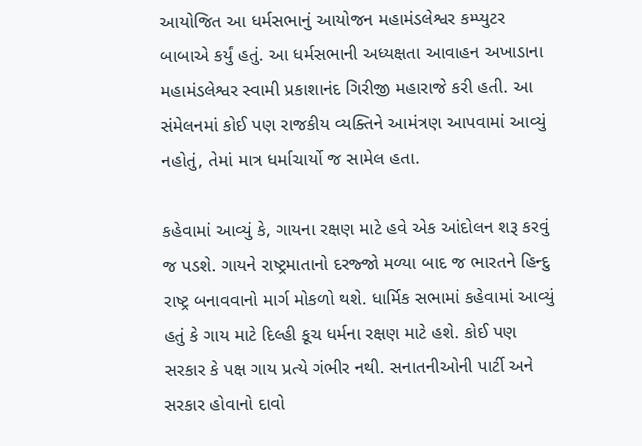આયોજિત આ ધર્મસભાનું આયોજન મહામંડલેશ્વર કમ્પ્યુટર બાબાએ કર્યું હતું. આ ધર્મસભાની અધ્યક્ષતા આવાહન અખાડાના મહામંડલેશ્વર સ્વામી પ્રકાશાનંદ ગિરીજી મહારાજે કરી હતી. આ સંમેલનમાં કોઈ પણ રાજકીય વ્યક્તિને આમંત્રણ આપવામાં આવ્યું નહોતું, તેમાં માત્ર ધર્માચાર્યો જ સામેલ હતા.

કહેવામાં આવ્યું કે, ગાયના રક્ષણ માટે હવે એક આંદોલન શરૂ કરવું જ પડશે. ગાયને રાષ્ટ્રમાતાનો દરજ્જો મળ્યા બાદ જ ભારતને હિન્દુ રાષ્ટ્ર બનાવવાનો માર્ગ મોકળો થશે. ધાર્મિક સભામાં કહેવામાં આવ્યું હતું કે ગાય માટે દિલ્હી કૂચ ધર્મના રક્ષણ માટે હશે. કોઈ પણ સરકાર કે પક્ષ ગાય પ્રત્યે ગંભીર નથી. સનાતનીઓની પાર્ટી અને સરકાર હોવાનો દાવો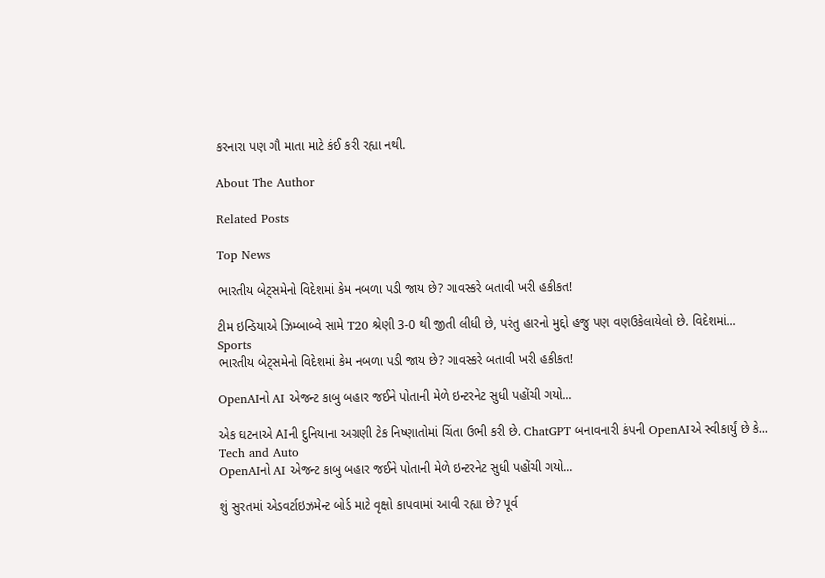કરનારા પણ ગૌ માતા માટે કંઈ કરી રહ્યા નથી.

About The Author

Related Posts

Top News

ભારતીય બેટ્સમેનો વિદેશમાં કેમ નબળા પડી જાય છે? ગાવસ્કરે બતાવી ખરી હકીકત!

ટીમ ઇન્ડિયાએ ઝિમ્બાબ્વે સામે T20 શ્રેણી 3-0 થી જીતી લીધી છે, પરંતુ હારનો મુદ્દો હજુ પણ વણઉકેલાયેલો છે. વિદેશમાં...
Sports
ભારતીય બેટ્સમેનો વિદેશમાં કેમ નબળા પડી જાય છે? ગાવસ્કરે બતાવી ખરી હકીકત!

OpenAIનો AI એજન્ટ કાબુ બહાર જઈને પોતાની મેળે ઇન્ટરનેટ સુધી પહોંચી ગયો...

એક ઘટનાએ AIની દુનિયાના અગ્રણી ટેક નિષ્ણાતોમાં ચિંતા ઉભી કરી છે. ChatGPT બનાવનારી કંપની OpenAIએ સ્વીકાર્યું છે કે...
Tech and Auto
OpenAIનો AI એજન્ટ કાબુ બહાર જઈને પોતાની મેળે ઇન્ટરનેટ સુધી પહોંચી ગયો...

શું સુરતમાં એડવર્ટાઇઝમેન્ટ બોર્ડ માટે વૃક્ષો કાપવામાં આવી રહ્યા છે? પૂર્વ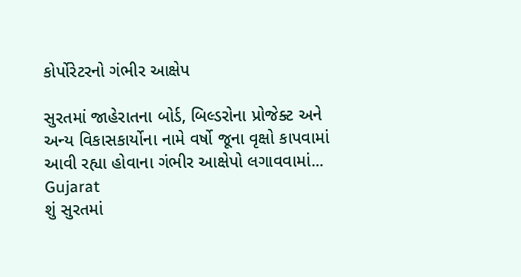કોર્પોરેટરનો ગંભીર આક્ષેપ

સુરતમાં જાહેરાતના બોર્ડ, બિલ્ડરોના પ્રોજેક્ટ અને અન્ય વિકાસકાર્યોના નામે વર્ષો જૂના વૃક્ષો કાપવામાં આવી રહ્યા હોવાના ગંભીર આક્ષેપો લગાવવામાં...
Gujarat
શું સુરતમાં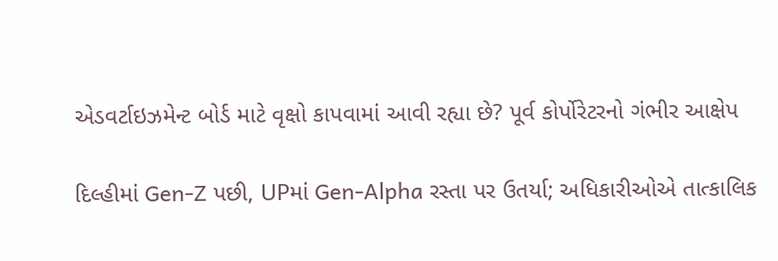એડવર્ટાઇઝમેન્ટ બોર્ડ માટે વૃક્ષો કાપવામાં આવી રહ્યા છે? પૂર્વ કોર્પોરેટરનો ગંભીર આક્ષેપ

દિલ્હીમાં Gen-Z પછી, UPમાં Gen-Alpha રસ્તા પર ઉતર્યા; અધિકારીઓએ તાત્કાલિક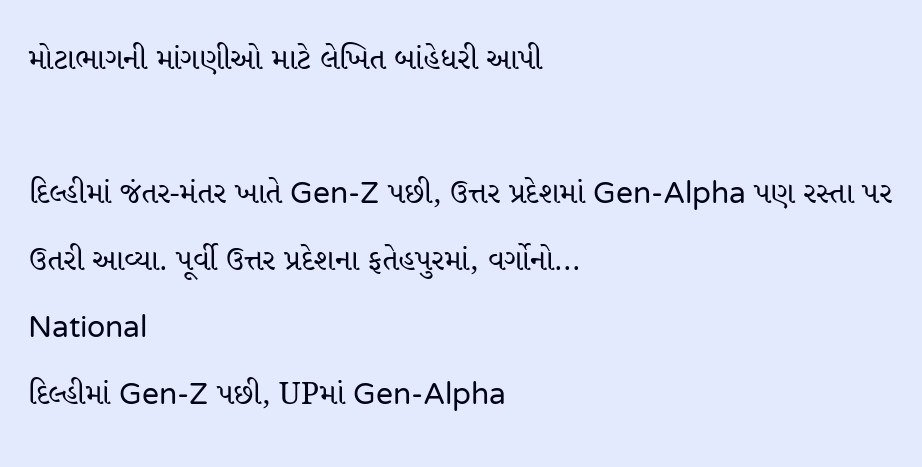મોટાભાગની માંગણીઓ માટે લેખિત બાંહેધરી આપી

દિલ્હીમાં જંતર-મંતર ખાતે Gen-Z પછી, ઉત્તર પ્રદેશમાં Gen-Alpha પણ રસ્તા પર ઉતરી આવ્યા. પૂર્વી ઉત્તર પ્રદેશના ફતેહપુરમાં, વર્ગોનો...
National
દિલ્હીમાં Gen-Z પછી, UPમાં Gen-Alpha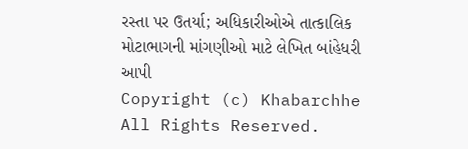રસ્તા પર ઉતર્યા; અધિકારીઓએ તાત્કાલિક મોટાભાગની માંગણીઓ માટે લેખિત બાંહેધરી આપી
Copyright (c) Khabarchhe All Rights Reserved.